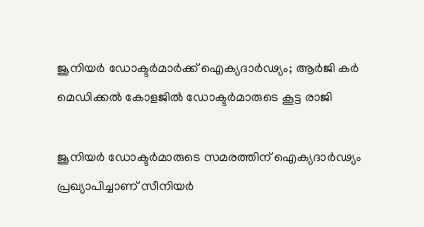ജൂനിയർ ഡോക്ടർമാർക്ക് ഐക്യദാർഢ്യം; ആർജി കർ മെഡിക്കൽ കോളജിൽ ഡോക്ടർമാരുടെ കൂട്ട രാജി

ജൂനിയർ ഡോക്ടർമാരുടെ സമരത്തിന് ഐക്യദാർഢ്യം പ്രഖ്യാപിച്ചാണ് സീനിയർ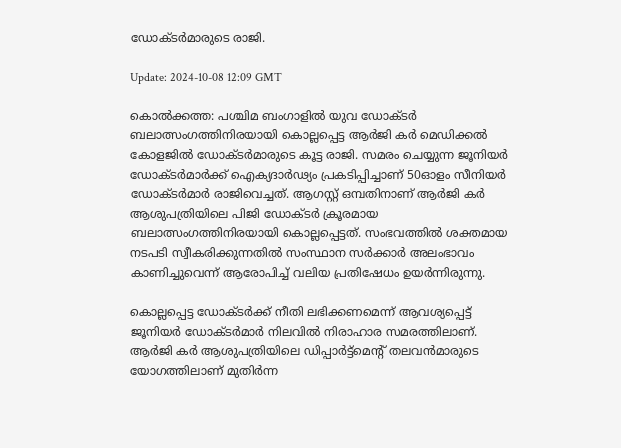ഡോക്ടർമാരുടെ രാജി.

Update: 2024-10-08 12:09 GMT

കൊൽക്കത്ത: പശ്ചിമ ബംഗാളിൽ യുവ ഡോക്ടർ ബലാത്സംഗത്തിനിരയായി കൊല്ലപ്പെട്ട ആർജി കർ മെഡിക്കൽ കോളജിൽ ഡോക്ടർമാരുടെ കൂട്ട രാജി. സമരം ചെയ്യുന്ന ജൂനിയർ ഡോക്ടർമാർക്ക് ഐക്യദാർഢ്യം പ്രകടിപ്പിച്ചാണ് 50ഓളം സീനിയർ ഡോക്ടർമാർ രാജിവെച്ചത്. ആഗസ്റ്റ് ഒമ്പതിനാണ് ആർജി കർ ആശുപത്രിയിലെ പിജി ഡോക്ടർ ക്രൂരമായ ബലാത്സംഗത്തിനിരയായി കൊല്ലപ്പെട്ടത്. സംഭവത്തിൽ ശക്തമായ നടപടി സ്വീകരിക്കുന്നതിൽ സംസ്ഥാന സർക്കാർ അലംഭാവം കാണിച്ചുവെന്ന് ആരോപിച്ച് വലിയ പ്രതിഷേധം ഉയർന്നിരുന്നു.

കൊല്ലപ്പെട്ട ഡോക്ടർക്ക് നീതി ലഭിക്കണമെന്ന് ആവശ്യപ്പെട്ട് ജൂനിയർ ഡോക്ടർമാർ നിലവിൽ നിരാഹാര സമരത്തിലാണ്. ആർജി കർ ആശുപത്രിയിലെ ഡിപ്പാർട്ട്‌മെന്റ് തലവൻമാരുടെ യോഗത്തിലാണ് മുതിർന്ന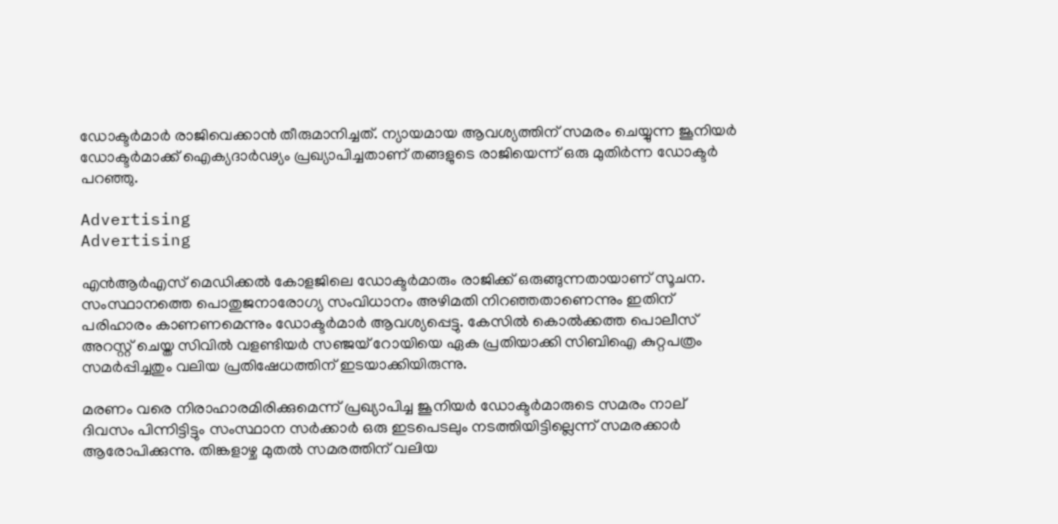ഡോക്ടർമാർ രാജിവെക്കാൻ തീരുമാനിച്ചത്. ന്യായമായ ആവശ്യത്തിന് സമരം ചെയ്യുന്ന ജൂനിയർ ഡോക്ടർമാക്ക് ഐക്യദാർഢ്യം പ്രഖ്യാപിച്ചതാണ് തങ്ങളുടെ രാജിയെന്ന് ഒരു മുതിർന്ന ഡോക്ടർ പറഞ്ഞു.

Advertising
Advertising

എൻആർഎസ് മെഡിക്കൽ കോളജിലെ ഡോക്ടർമാരും രാജിക്ക് ഒരുങ്ങുന്നതായാണ് സൂചന. സംസ്ഥാനത്തെ പൊതുജനാരോഗ്യ സംവിധാനം അഴിമതി നിറഞ്ഞതാണെന്നും ഇതിന് പരിഹാരം കാണണമെന്നും ഡോക്ടർമാർ ആവശ്യപ്പെട്ടു. കേസിൽ കൊൽക്കത്ത പൊലീസ് അറസ്റ്റ് ചെയ്ത സിവിൽ വളണ്ടിയർ സഞ്ജയ് റോയിയെ ഏക പ്രതിയാക്കി സിബിഐ കുറ്റപത്രം സമർപ്പിച്ചതും വലിയ പ്രതിഷേധത്തിന് ഇടയാക്കിയിരുന്നു.

മരണം വരെ നിരാഹാരമിരിക്കുമെന്ന് പ്രഖ്യാപിച്ച ജൂനിയർ ഡോക്ടർമാരുടെ സമരം നാല് ദിവസം പിന്നിട്ടിട്ടും സംസ്ഥാന സർക്കാർ ഒരു ഇടപെടലും നടത്തിയിട്ടില്ലെന്ന് സമരക്കാർ ആരോപിക്കുന്നു. തിങ്കളാഴ്ച മുതൽ സമരത്തിന് വലിയ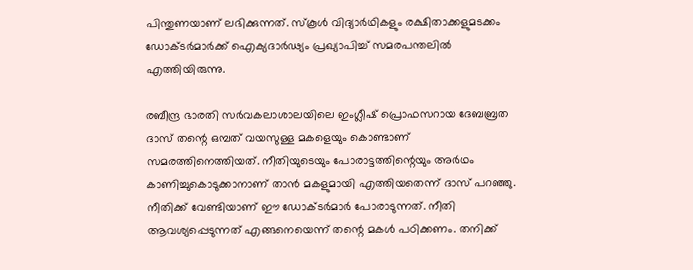പിന്തുണയാണ് ലഭിക്കുന്നത്. സ്‌കൂൾ വിദ്യാർഥികളും രക്ഷിതാക്കളുമടക്കം ഡോക്ടർമാർക്ക് ഐക്യദാർഢ്യം പ്രഖ്യാപിച്ച് സമരപന്തലിൽ എത്തിയിരുന്നു.

രബീന്ദ്ര ഭാരതി സർവകലാശാലയിലെ ഇംഗ്ലീഷ് പ്രൊഫസറായ ദേബബ്രത ദാസ് തന്റെ ഒമ്പത് വയസുള്ള മകളെയും കൊണ്ടാണ് സമരത്തിനെത്തിയത്. നീതിയുടെയും പോരാട്ടത്തിന്റെയും അർഥം കാണിച്ചുകൊടുക്കാനാണ് താൻ മകളുമായി എത്തിയതെന്ന് ദാസ് പറഞ്ഞു. നീതിക്ക് വേണ്ടിയാണ് ഈ ഡോക്ടർമാർ പോരാടുന്നത്. നീതി ആവശ്യപ്പെടുന്നത് എങ്ങനെയെന്ന് തന്റെ മകൾ പഠിക്കണം. തനിക്ക്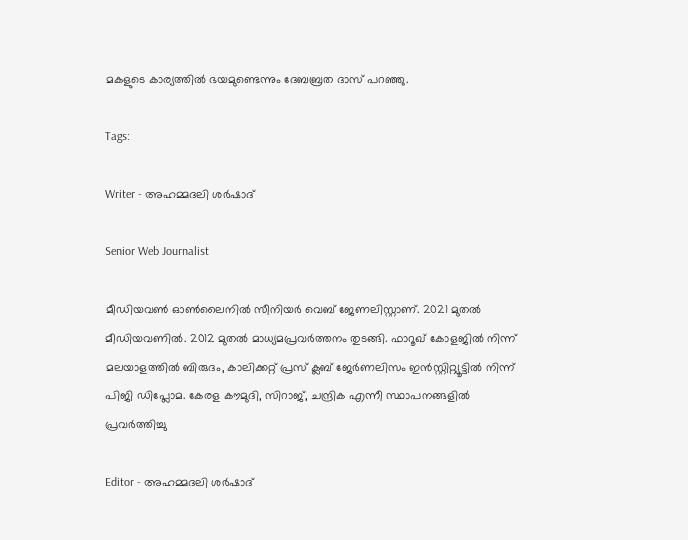മകളുടെ കാര്യത്തിൽ ഭയമുണ്ടെന്നും ദേബബ്രത ദാസ് പറഞ്ഞു.

Tags:

Writer - അഹമ്മദലി ശര്‍ഷാദ്

Senior Web Journalist

മീഡിയവൺ ഓൺലൈനിൽ സീനിയർ വെബ് ജേണലിസ്റ്റാണ്. 2021 മുതൽ മീഡിയവണിൽ. 2012 മുതൽ മാധ്യമപ്രവർത്തനം തുടങ്ങി. ഫാറൂഖ് കോളജിൽ നിന്ന് മലയാളത്തിൽ ബിരുദം, കാലിക്കറ്റ് പ്രസ് ക്ലബ് ജേർണലിസം ഇൻസ്റ്റിറ്റ്യൂട്ടിൽ നിന്ന് പിജി ഡിപ്ലോമ. കേരള കൗമുദി, സിറാജ്, ചന്ദ്രിക എന്നീ സ്ഥാപനങ്ങളിൽ പ്രവർത്തിച്ചു

Editor - അഹമ്മദലി ശര്‍ഷാദ്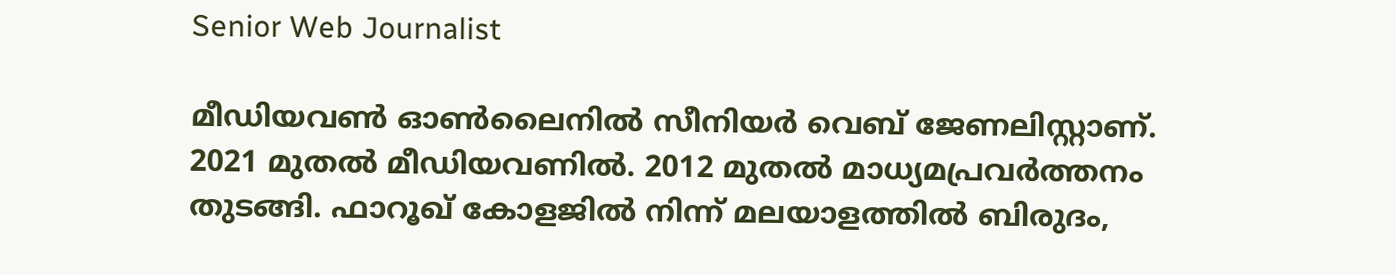Senior Web Journalist

മീഡിയവൺ ഓൺലൈനിൽ സീനിയർ വെബ് ജേണലിസ്റ്റാണ്. 2021 മുതൽ മീഡിയവണിൽ. 2012 മുതൽ മാധ്യമപ്രവർത്തനം തുടങ്ങി. ഫാറൂഖ് കോളജിൽ നിന്ന് മലയാളത്തിൽ ബിരുദം,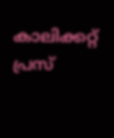കാലിക്കറ്റ് പ്രസ്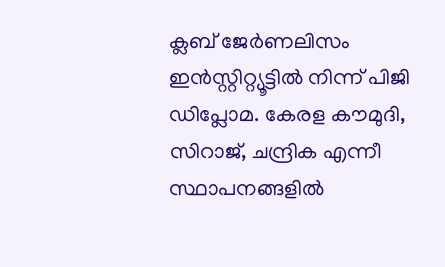ക്ലബ് ജേർണലിസം ഇൻസ്റ്റിറ്റ്യൂട്ടിൽ നിന്ന് പിജി ഡിപ്ലോമ. കേരള കൗമുദി, സിറാജ്, ചന്ദ്രിക എന്നീ സ്ഥാപനങ്ങളിൽ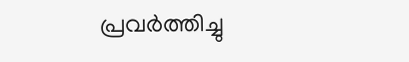പ്രവർത്തിച്ചു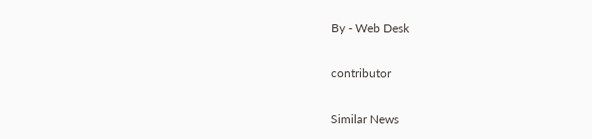By - Web Desk

contributor

Similar News